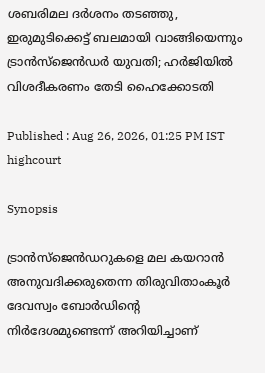ശബരിമല ദർശനം തടഞ്ഞു, ഇരുമുടിക്കെട്ട് ബലമായി വാങ്ങിയെന്നും ട്രാൻസ്ജെൻഡർ യുവതി; ഹർജിയിൽ വിശദീകരണം തേടി ഹൈക്കോടതി

Published : Aug 26, 2026, 01:25 PM IST
highcourt

Synopsis

ട്രാൻസ്ജെൻഡറുകളെ മല കയറാൻ അനുവദിക്കരുതെന്ന തിരുവിതാംകൂർ ദേവസ്വം ബോർഡിന്റെ നിർദേശമുണ്ടെന്ന് അറിയിച്ചാണ്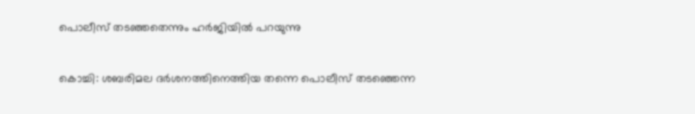പൊലീസ് തടഞ്ഞതെന്നും ഹർജിയിൽ പറയുന്നു

കൊച്ചി: ശബരിമല ദർശനത്തിനെത്തിയ തന്നെ പൊലീസ് തടഞ്ഞെന്ന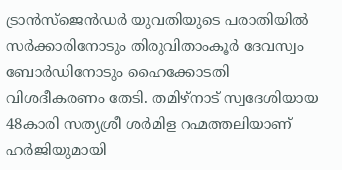ട്രാൻസ്ജെൻഡർ യുവതിയുടെ പരാതിയിൽ സർക്കാരിനോടും തിരുവിതാംകൂർ ദേവസ്വം ബോർഡിനോടും ഹൈക്കോടതി വിശദീകരണം തേടി. തമിഴ്നാട് സ്വദേശിയായ 48കാരി സത്യശ്രീ ശർമിള റഹ്മത്തലിയാണ് ഹർജിയുമായി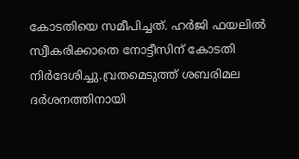കോടതിയെ സമീപിച്ചത്. ഹർജി ഫയലിൽ സ്വീകരിക്കാതെ നോട്ടീസിന് കോടതി നിർദേശിച്ചു.വ്രതമെടുത്ത് ശബരിമല ദർശനത്തിനായി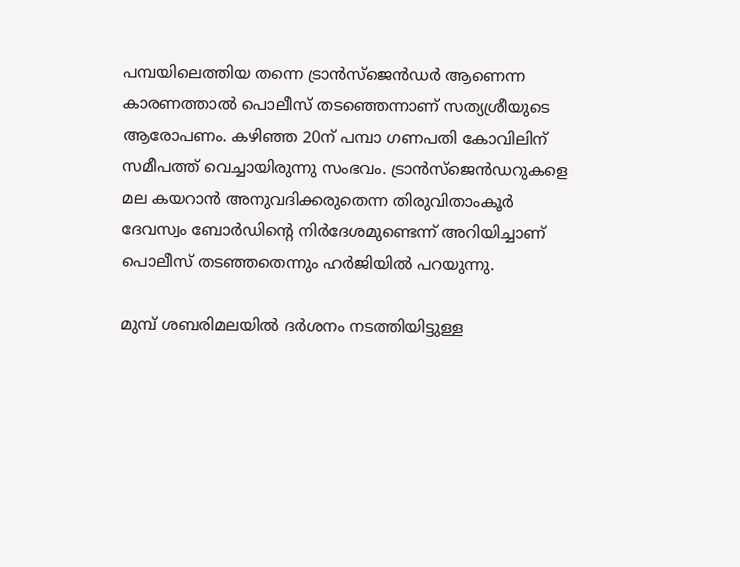പമ്പയിലെത്തിയ തന്നെ ട്രാൻസ്ജെൻഡർ ആണെന്ന കാരണത്താൽ പൊലീസ് തടഞ്ഞെന്നാണ് സത്യശ്രീയുടെ ആരോപണം. കഴിഞ്ഞ 20ന് പമ്പാ ഗണപതി കോവിലിന് സമീപത്ത് വെച്ചായിരുന്നു സംഭവം. ട്രാൻസ്ജെൻഡറുകളെ മല കയറാൻ അനുവദിക്കരുതെന്ന തിരുവിതാംകൂർ ദേവസ്വം ബോർഡിന്റെ നിർദേശമുണ്ടെന്ന് അറിയിച്ചാണ് പൊലീസ് തടഞ്ഞതെന്നും ഹർജിയിൽ പറയുന്നു.

മുമ്പ് ശബരിമലയിൽ ദർശനം നടത്തിയിട്ടുള്ള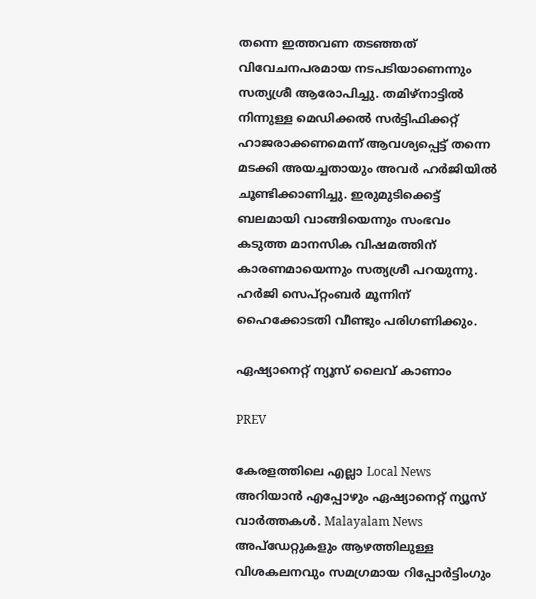തന്നെ ഇത്തവണ തടഞ്ഞത് വിവേചനപരമായ നടപടിയാണെന്നും സത്യശ്രീ ആരോപിച്ചു. തമിഴ്നാട്ടിൽ നിന്നുള്ള മെഡിക്കൽ സർട്ടിഫിക്കറ്റ് ഹാജരാക്കണമെന്ന് ആവശ്യപ്പെട്ട് തന്നെ മടക്കി അയച്ചതായും അവർ ഹർജിയിൽ ചൂണ്ടിക്കാണിച്ചു. ഇരുമുടിക്കെട്ട് ബലമായി വാങ്ങിയെന്നും സംഭവം കടുത്ത മാനസിക വിഷമത്തിന് കാരണമായെന്നും സത്യശ്രീ പറയുന്നു. ഹർജി സെപ്റ്റംബർ മൂന്നിന് ഹൈക്കോടതി വീണ്ടും പരിഗണിക്കും.

ഏഷ്യാനെറ്റ് ന്യൂസ് ലൈവ് കാണാം

PREV

കേരളത്തിലെ എല്ലാ Local News അറിയാൻ എപ്പോഴും ഏഷ്യാനെറ്റ് ന്യൂസ് വാർത്തകൾ. Malayalam News  അപ്‌ഡേറ്റുകളും ആഴത്തിലുള്ള വിശകലനവും സമഗ്രമായ റിപ്പോർട്ടിംഗും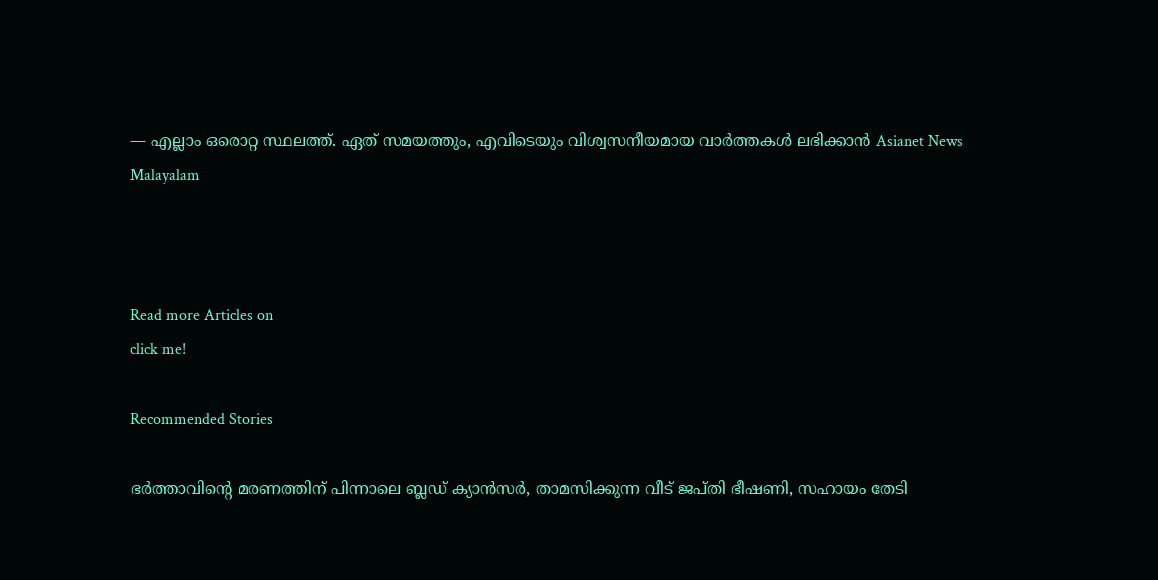— എല്ലാം ഒരൊറ്റ സ്ഥലത്ത്. ഏത് സമയത്തും, എവിടെയും വിശ്വസനീയമായ വാർത്തകൾ ലഭിക്കാൻ Asianet News Malayalam



Read more Articles on
click me!

Recommended Stories

ഭർത്താവിന്റെ മരണത്തിന് പിന്നാലെ ബ്ലഡ് ക്യാൻസർ, താമസിക്കുന്ന വീട് ജപ്തി ഭീഷണി, സഹായം തേടി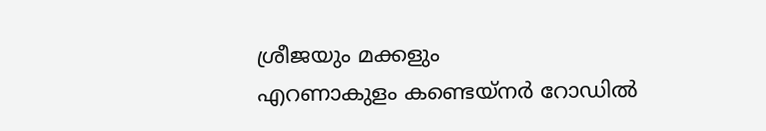ശ്രീജയും മക്കളും
എറണാകുളം കണ്ടെയ്നർ റോഡിൽ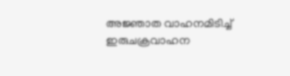അജ്ഞാത വാഹനമിടിച്ച് ഇരുചക്രവാഹന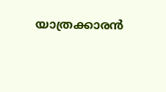യാത്രക്കാരൻ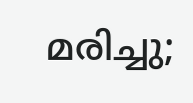മരിച്ചു;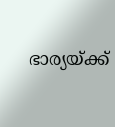ഭാര്യയ്ക്ക്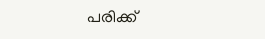പരിക്ക്